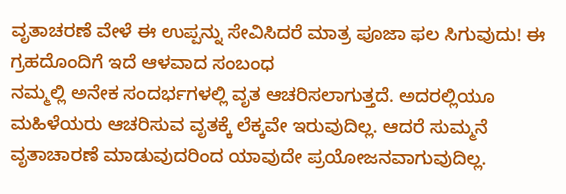ವೃತಾಚರಣೆ ವೇಳೆ ಈ ಉಪ್ಪನ್ನು ಸೇವಿಸಿದರೆ ಮಾತ್ರ ಪೂಜಾ ಫಲ ಸಿಗುವುದು! ಈ ಗ್ರಹದೊಂದಿಗೆ ಇದೆ ಆಳವಾದ ಸಂಬಂಧ
ನಮ್ಮಲ್ಲಿ ಅನೇಕ ಸಂದರ್ಭಗಳಲ್ಲಿ ವೃತ ಆಚರಿಸಲಾಗುತ್ತದೆ. ಅದರಲ್ಲಿಯೂ ಮಹಿಳೆಯರು ಆಚರಿಸುವ ವೃತಕ್ಕೆ ಲೆಕ್ಕವೇ ಇರುವುದಿಲ್ಲ. ಆದರೆ ಸುಮ್ಮನೆ ವೃತಾಚಾರಣೆ ಮಾಡುವುದರಿಂದ ಯಾವುದೇ ಪ್ರಯೋಜನವಾಗುವುದಿಲ್ಲ.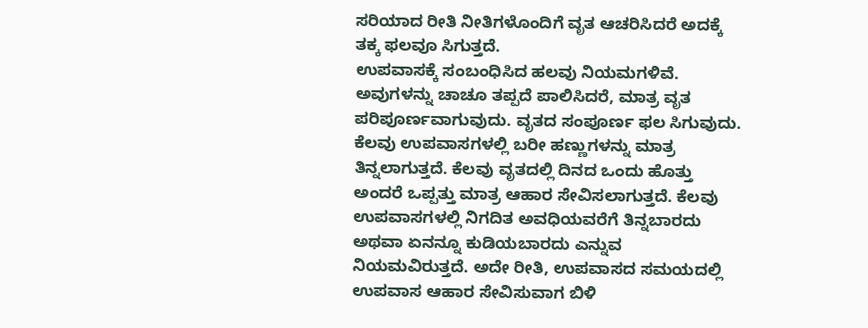ಸರಿಯಾದ ರೀತಿ ನೀತಿಗಳೊಂದಿಗೆ ವೃತ ಆಚರಿಸಿದರೆ ಅದಕ್ಕೆ ತಕ್ಕ ಫಲವೂ ಸಿಗುತ್ತದೆ.
ಉಪವಾಸಕ್ಕೆ ಸಂಬಂಧಿಸಿದ ಹಲವು ನಿಯಮಗಳಿವೆ. ಅವುಗಳನ್ನು ಚಾಚೂ ತಪ್ಪದೆ ಪಾಲಿಸಿದರೆ, ಮಾತ್ರ ವೃತ ಪರಿಪೂರ್ಣವಾಗುವುದು. ವೃತದ ಸಂಪೂರ್ಣ ಫಲ ಸಿಗುವುದು. ಕೆಲವು ಉಪವಾಸಗಳಲ್ಲಿ ಬರೀ ಹಣ್ಣುಗಳನ್ನು ಮಾತ್ರ ತಿನ್ನಲಾಗುತ್ತದೆ. ಕೆಲವು ವೃತದಲ್ಲಿ ದಿನದ ಒಂದು ಹೊತ್ತು ಅಂದರೆ ಒಪ್ಪತ್ತು ಮಾತ್ರ ಆಹಾರ ಸೇವಿಸಲಾಗುತ್ತದೆ. ಕೆಲವು ಉಪವಾಸಗಳಲ್ಲಿ ನಿಗದಿತ ಅವಧಿಯವರೆಗೆ ತಿನ್ನಬಾರದು ಅಥವಾ ಏನನ್ನೂ ಕುಡಿಯಬಾರದು ಎನ್ನುವ ನಿಯಮವಿರುತ್ತದೆ. ಅದೇ ರೀತಿ, ಉಪವಾಸದ ಸಮಯದಲ್ಲಿ ಉಪವಾಸ ಆಹಾರ ಸೇವಿಸುವಾಗ ಬಿಳಿ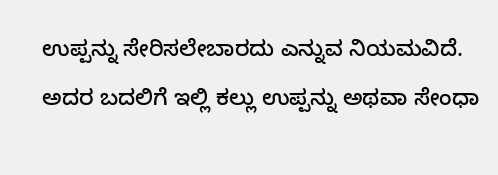ಉಪ್ಪನ್ನು ಸೇರಿಸಲೇಬಾರದು ಎನ್ನುವ ನಿಯಮವಿದೆ. ಅದರ ಬದಲಿಗೆ ಇಲ್ಲಿ ಕಲ್ಲು ಉಪ್ಪನ್ನು ಅಥವಾ ಸೇಂಧಾ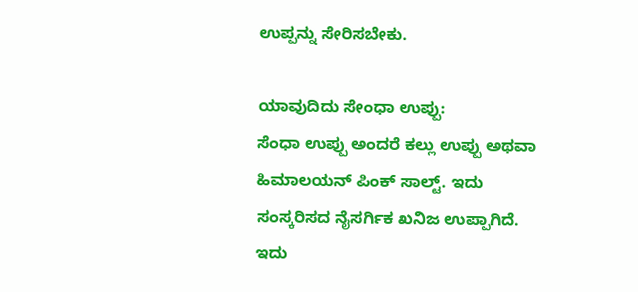ಉಪ್ಪನ್ನು ಸೇರಿಸಬೇಕು.

ಯಾವುದಿದು ಸೇಂಧಾ ಉಪ್ಪು:
ಸೆಂಧಾ ಉಪ್ಪು ಅಂದರೆ ಕಲ್ಲು ಉಪ್ಪು ಅಥವಾ ಹಿಮಾಲಯನ್ ಪಿಂಕ್ ಸಾಲ್ಟ್. ಇದು ಸಂಸ್ಕರಿಸದ ನೈಸರ್ಗಿಕ ಖನಿಜ ಉಪ್ಪಾಗಿದೆ. ಇದು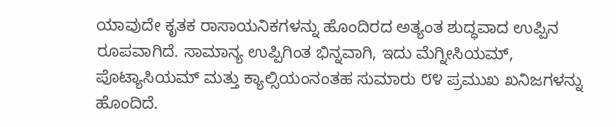ಯಾವುದೇ ಕೃತಕ ರಾಸಾಯನಿಕಗಳನ್ನು ಹೊಂದಿರದ ಅತ್ಯಂತ ಶುದ್ಧವಾದ ಉಪ್ಪಿನ ರೂಪವಾಗಿದೆ. ಸಾಮಾನ್ಯ ಉಪ್ಪಿಗಿಂತ ಭಿನ್ನವಾಗಿ, ಇದು ಮೆಗ್ನೀಸಿಯಮ್, ಪೊಟ್ಯಾಸಿಯಮ್ ಮತ್ತು ಕ್ಯಾಲ್ಸಿಯಂನಂತಹ ಸುಮಾರು ೮೪ ಪ್ರಮುಖ ಖನಿಜಗಳನ್ನು ಹೊಂದಿದೆ.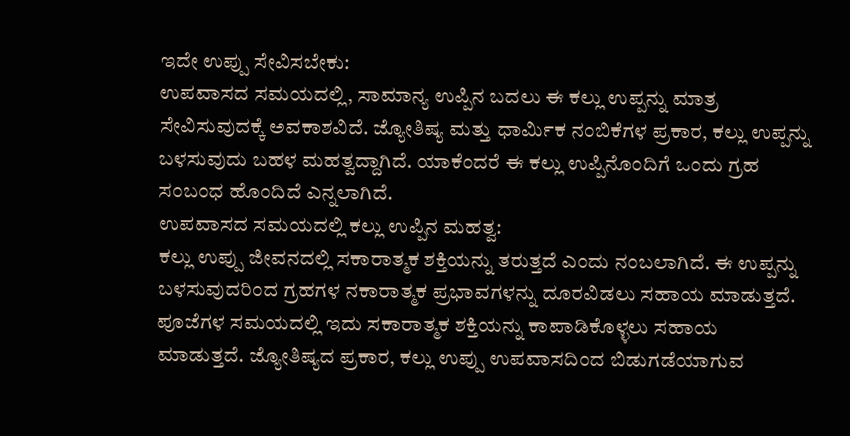ಇದೇ ಉಪ್ಪು ಸೇವಿಸಬೇಕು:
ಉಪವಾಸದ ಸಮಯದಲ್ಲಿ, ಸಾಮಾನ್ಯ ಉಪ್ಪಿನ ಬದಲು ಈ ಕಲ್ಲು ಉಪ್ಪನ್ನು ಮಾತ್ರ ಸೇವಿಸುವುದಕ್ಕೆ ಅವಕಾಶವಿದೆ. ಜ್ಯೋತಿಷ್ಯ ಮತ್ತು ಧಾರ್ಮಿಕ ನಂಬಿಕೆಗಳ ಪ್ರಕಾರ, ಕಲ್ಲು ಉಪ್ಪನ್ನು ಬಳಸುವುದು ಬಹಳ ಮಹತ್ವದ್ದಾಗಿದೆ. ಯಾಕೆಂದರೆ ಈ ಕಲ್ಲು ಉಪ್ಪಿನೊಂದಿಗೆ ಒಂದು ಗ್ರಹ ಸಂಬಂಧ ಹೊಂದಿದೆ ಎನ್ನಲಾಗಿದೆ.
ಉಪವಾಸದ ಸಮಯದಲ್ಲಿ ಕಲ್ಲು ಉಪ್ಪಿನ ಮಹತ್ವ:
ಕಲ್ಲು ಉಪ್ಪು ಜೀವನದಲ್ಲಿ ಸಕಾರಾತ್ಮಕ ಶಕ್ತಿಯನ್ನು ತರುತ್ತದೆ ಎಂದು ನಂಬಲಾಗಿದೆ. ಈ ಉಪ್ಪನ್ನು ಬಳಸುವುದರಿಂದ ಗ್ರಹಗಳ ನಕಾರಾತ್ಮಕ ಪ್ರಭಾವಗಳನ್ನು ದೂರವಿಡಲು ಸಹಾಯ ಮಾಡುತ್ತದೆ. ಪೂಜೆಗಳ ಸಮಯದಲ್ಲಿ ಇದು ಸಕಾರಾತ್ಮಕ ಶಕ್ತಿಯನ್ನು ಕಾಪಾಡಿಕೊಳ್ಳಲು ಸಹಾಯ ಮಾಡುತ್ತದೆ. ಜ್ಯೋತಿಷ್ಯದ ಪ್ರಕಾರ, ಕಲ್ಲು ಉಪ್ಪು ಉಪವಾಸದಿಂದ ಬಿಡುಗಡೆಯಾಗುವ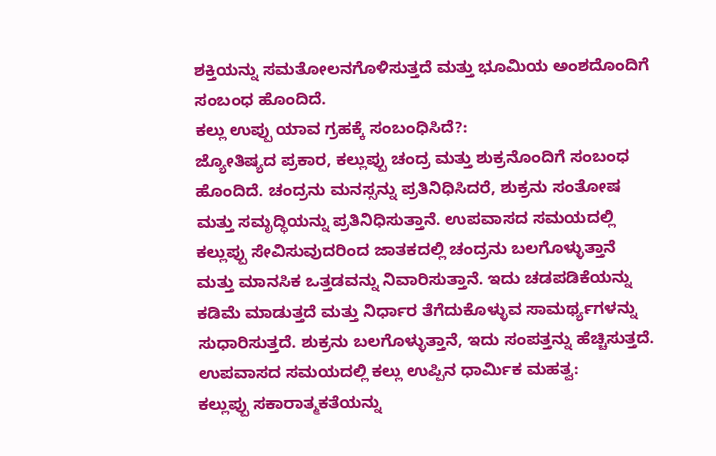ಶಕ್ತಿಯನ್ನು ಸಮತೋಲನಗೊಳಿಸುತ್ತದೆ ಮತ್ತು ಭೂಮಿಯ ಅಂಶದೊಂದಿಗೆ ಸಂಬಂಧ ಹೊಂದಿದೆ.
ಕಲ್ಲು ಉಪ್ಪು ಯಾವ ಗ್ರಹಕ್ಕೆ ಸಂಬಂಧಿಸಿದೆ?:
ಜ್ಯೋತಿಷ್ಯದ ಪ್ರಕಾರ, ಕಲ್ಲುಪ್ಪು ಚಂದ್ರ ಮತ್ತು ಶುಕ್ರನೊಂದಿಗೆ ಸಂಬಂಧ ಹೊಂದಿದೆ. ಚಂದ್ರನು ಮನಸ್ಸನ್ನು ಪ್ರತಿನಿಧಿಸಿದರೆ, ಶುಕ್ರನು ಸಂತೋಷ ಮತ್ತು ಸಮೃದ್ಧಿಯನ್ನು ಪ್ರತಿನಿಧಿಸುತ್ತಾನೆ. ಉಪವಾಸದ ಸಮಯದಲ್ಲಿ ಕಲ್ಲುಪ್ಪು ಸೇವಿಸುವುದರಿಂದ ಜಾತಕದಲ್ಲಿ ಚಂದ್ರನು ಬಲಗೊಳ್ಳುತ್ತಾನೆ ಮತ್ತು ಮಾನಸಿಕ ಒತ್ತಡವನ್ನು ನಿವಾರಿಸುತ್ತಾನೆ. ಇದು ಚಡಪಡಿಕೆಯನ್ನು ಕಡಿಮೆ ಮಾಡುತ್ತದೆ ಮತ್ತು ನಿರ್ಧಾರ ತೆಗೆದುಕೊಳ್ಳುವ ಸಾಮರ್ಥ್ಯಗಳನ್ನು ಸುಧಾರಿಸುತ್ತದೆ. ಶುಕ್ರನು ಬಲಗೊಳ್ಳುತ್ತಾನೆ, ಇದು ಸಂಪತ್ತನ್ನು ಹೆಚ್ಚಿಸುತ್ತದೆ.
ಉಪವಾಸದ ಸಮಯದಲ್ಲಿ ಕಲ್ಲು ಉಪ್ಪಿನ ಧಾರ್ಮಿಕ ಮಹತ್ವ:
ಕಲ್ಲುಪ್ಪು ಸಕಾರಾತ್ಮಕತೆಯನ್ನು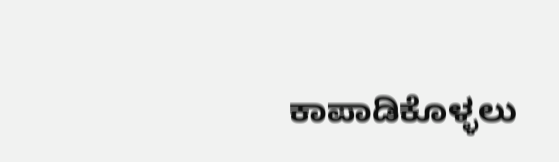ಕಾಪಾಡಿಕೊಳ್ಳಲು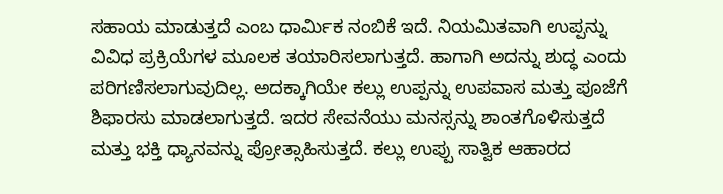ಸಹಾಯ ಮಾಡುತ್ತದೆ ಎಂಬ ಧಾರ್ಮಿಕ ನಂಬಿಕೆ ಇದೆ. ನಿಯಮಿತವಾಗಿ ಉಪ್ಪನ್ನು ವಿವಿಧ ಪ್ರಕ್ರಿಯೆಗಳ ಮೂಲಕ ತಯಾರಿಸಲಾಗುತ್ತದೆ. ಹಾಗಾಗಿ ಅದನ್ನು ಶುದ್ಧ ಎಂದು ಪರಿಗಣಿಸಲಾಗುವುದಿಲ್ಲ. ಅದಕ್ಕಾಗಿಯೇ ಕಲ್ಲು ಉಪ್ಪನ್ನು ಉಪವಾಸ ಮತ್ತು ಪೂಜೆಗೆ ಶಿಫಾರಸು ಮಾಡಲಾಗುತ್ತದೆ. ಇದರ ಸೇವನೆಯು ಮನಸ್ಸನ್ನು ಶಾಂತಗೊಳಿಸುತ್ತದೆ ಮತ್ತು ಭಕ್ತಿ ಧ್ಯಾನವನ್ನು ಪ್ರೋತ್ಸಾಹಿಸುತ್ತದೆ. ಕಲ್ಲು ಉಪ್ಪು ಸಾತ್ವಿಕ ಆಹಾರದ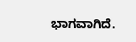ಭಾಗವಾಗಿದೆ.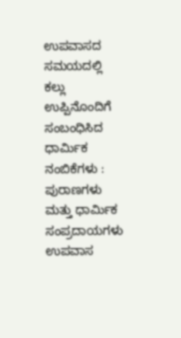ಉಪವಾಸದ ಸಮಯದಲ್ಲಿ ಕಲ್ಲು ಉಪ್ಪಿನೊಂದಿಗೆ ಸಂಬಂಧಿಸಿದ ಧಾರ್ಮಿಕ ನಂಬಿಕೆಗಳು :
ಪುರಾಣಗಳು ಮತ್ತು ಧಾರ್ಮಿಕ ಸಂಪ್ರದಾಯಗಳು ಉಪವಾಸ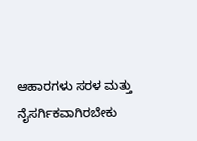ಆಹಾರಗಳು ಸರಳ ಮತ್ತು ನೈಸರ್ಗಿಕವಾಗಿರಬೇಕು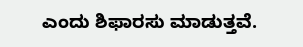ಎಂದು ಶಿಫಾರಸು ಮಾಡುತ್ತವೆ.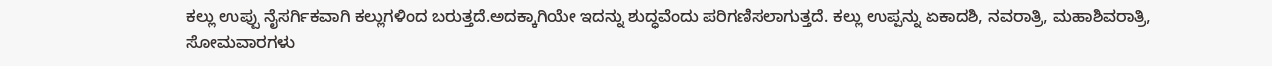ಕಲ್ಲು ಉಪ್ಪು ನೈಸರ್ಗಿಕವಾಗಿ ಕಲ್ಲುಗಳಿಂದ ಬರುತ್ತದೆ.ಅದಕ್ಕಾಗಿಯೇ ಇದನ್ನು ಶುದ್ಧವೆಂದು ಪರಿಗಣಿಸಲಾಗುತ್ತದೆ. ಕಲ್ಲು ಉಪ್ಪನ್ನು ಏಕಾದಶಿ, ನವರಾತ್ರಿ, ಮಹಾಶಿವರಾತ್ರಿ, ಸೋಮವಾರಗಳು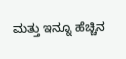ಮತ್ತು ಇನ್ನೂ ಹೆಚ್ಚಿನ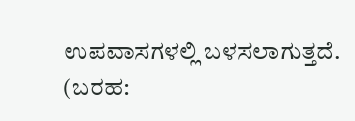ಉಪವಾಸಗಳಲ್ಲಿ ಬಳಸಲಾಗುತ್ತದೆ.
(ಬರಹ: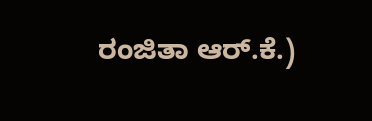ರಂಜಿತಾ ಆರ್.ಕೆ.)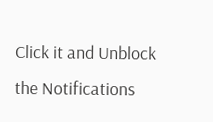Click it and Unblock the Notifications